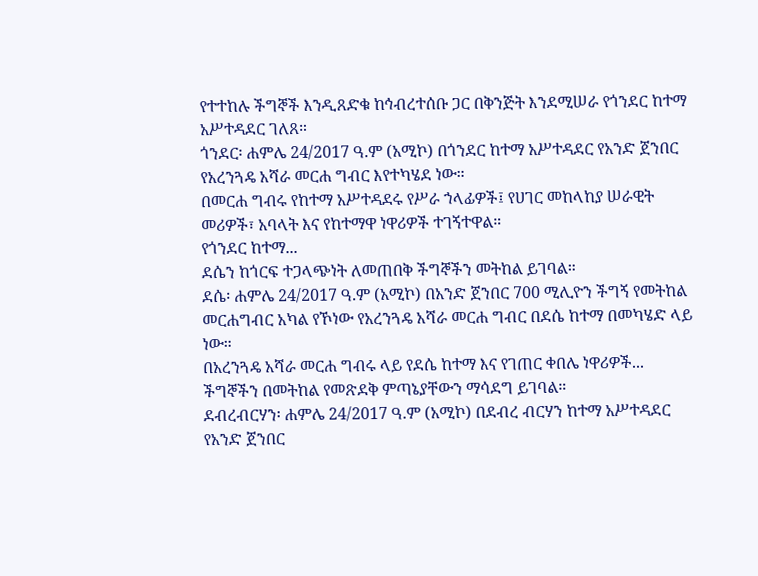የተተከሉ ችግኞች እንዲጸድቁ ከኅብረተሰቡ ጋር በቅንጅት እንደሚሠራ የጎንደር ከተማ አሥተዳደር ገለጸ።
ጎንደር፡ ሐምሌ 24/2017 ዓ.ም (አሚኮ) በጎንደር ከተማ አሥተዳደር የአንድ ጀንበር የአረንጓዴ አሻራ መርሐ ግብር እየተካሄደ ነው።
በመርሐ ግብሩ የከተማ አሥተዳደሩ የሥራ ኀላፊዎች፤ የሀገር መከላከያ ሠራዊት መሪዎች፣ አባላት እና የከተማዋ ነዋሪዎች ተገኝተዋል።
የጎንደር ከተማ...
ደሴን ከጎርፍ ተጋላጭነት ለመጠበቅ ችግኞችን መትከል ይገባል።
ደሴ፡ ሐምሌ 24/2017 ዓ.ም (አሚኮ) በአንድ ጀንበር 700 ሚሊዮን ችግኝ የመትከል መርሐግብር አካል የኾነው የአረንጓዴ አሻራ መርሐ ግብር በደሴ ከተማ በመካሄድ ላይ ነው።
በአረንጓዴ አሻራ መርሐ ግብሩ ላይ የደሴ ከተማ እና የገጠር ቀበሌ ነዋሪዎች...
ችግኞችን በመትከል የመጽደቅ ምጣኔያቸውን ማሳደግ ይገባል።
ደብረብርሃን፡ ሐምሌ 24/2017 ዓ.ም (አሚኮ) በደብረ ብርሃን ከተማ አሥተዳደር የአንድ ጀንበር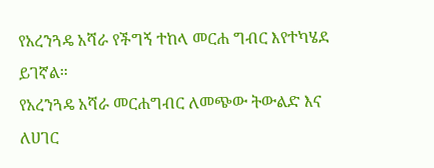የአረንጓዴ አሻራ የችግኝ ተከላ መርሐ ግብር እየተካሄደ ይገኛል።
የአረንጓዴ አሻራ መርሐግብር ለመጭው ትውልድ እና ለሀገር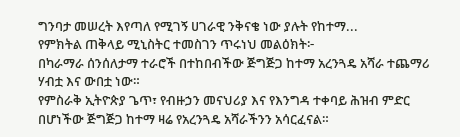ግንባታ መሠረት እየጣለ የሚገኝ ሀገራዊ ንቅናቄ ነው ያሉት የከተማ...
የምክትል ጠቅላይ ሚኒስትር ተመስገን ጥሩነህ መልዕክት፦
በካራማራ ሰንሰለታማ ተራሮች በተከበብችው ጅግጅጋ ከተማ አረንጓዴ አሻራ ተጨማሪ ሃብቷ እና ውበቷ ነው።
የምስራቅ ኢትዮጵያ ጌጥ፣ የብዙኃን መናህሪያ እና የእንግዳ ተቀባይ ሕዝብ ምድር በሆነችው ጅግጅጋ ከተማ ዛሬ የአረንጓዴ አሻራችንን አሳርፈናል።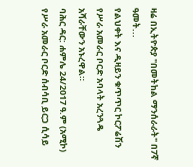ዛሬ በኢትዮጵያ "በመትከል ማንሰራራት" በ7ኛ ዓመት...
የልህቀት እና ዲዛይን ቁጥጥር ኮርፖሬሽን የሥራ አመራር ቦርድ አባላት አረንጓዴ አሻራቸውን አኑረዋል።
ባሕር ዳር: ሐምሌ 24/2017 ዓ.ም (አሚኮ) የሥራ አመራር ቦርድ ሰብሳቢ ይርጋ ሲሳይ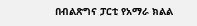በብልጽግና ፓርቲ የአማራ ክልል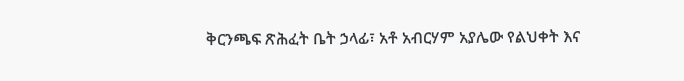ቅርንጫፍ ጽሕፈት ቤት ኃላፊ፣ አቶ አብርሃም አያሌው የልህቀት እና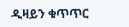ዲዛይን ቁጥጥር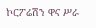ኮርፖሬሽን ዋና ሥራ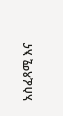አስፈጻሚ እና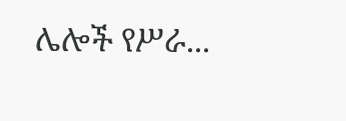ሌሎች የሥራ...